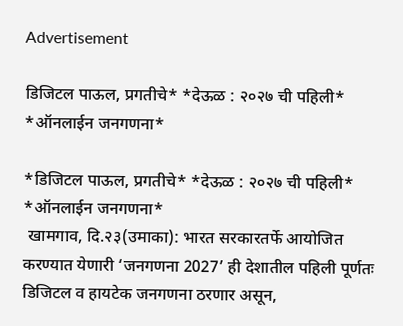Advertisement

डिजिटल पाऊल, प्रगतीचे* *देऊळ : २०२७ ची पहिली* *ऑनलाईन जनगणना*

*डिजिटल पाऊल, प्रगतीचे* *देऊळ : २०२७ ची पहिली* *ऑनलाईन जनगणना*
 खामगाव, दि.२३(उमाका): भारत सरकारतर्फे आयोजित करण्यात येणारी ‘जनगणना 2027’ ही देशातील पहिली पूर्णतः डिजिटल व हायटेक जनगणना ठरणार असून,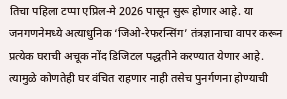तिचा पहिला टप्पा एप्रिल-मे 2026 पासून सुरू होणार आहे. या जनगणनेमध्ये अत्याधुनिक ‘जिओ-रेफरन्सिंग’ तंत्रज्ञानाचा वापर करून प्रत्येक घराची अचूक नोंद डिजिटल पद्धतीने करण्यात येणार आहे. त्यामुळे कोणतेही घर वंचित राहणार नाही तसेच पुनर्गणना होण्याची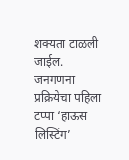शक्यता टाळली जाईल.
जनगणना प्रक्रियेचा पहिला टप्पा ‘हाऊस लिस्टिंग’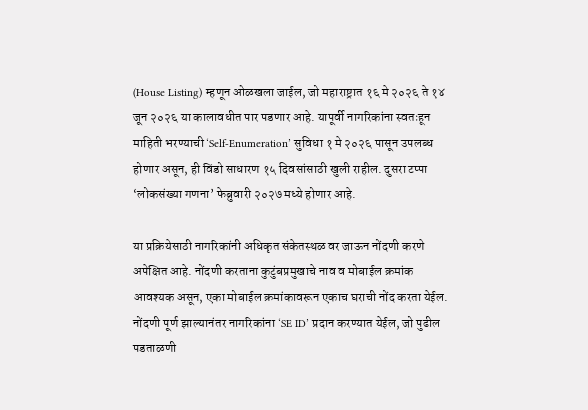(House Listing) म्हणून ओळखला जाईल, जो महाराष्ट्रात १६ मे २०२६ ते १४ जून २०२६ या कालावधीत पार पडणार आहे. यापूर्वी नागरिकांना स्वतःहून माहिती भरण्याची ‘Self-Enumeration’ सुविधा १ मे २०२६ पासून उपलब्ध होणार असून, ही विंडो साधारण १५ दिवसांसाठी खुली राहील. दुसरा टप्पा ‘लोकसंख्या गणना’ फेब्रुवारी २०२७ मध्ये होणार आहे.

या प्रक्रियेसाठी नागरिकांनी अधिकृत संकेतस्थळ वर जाऊन नोंदणी करणे अपेक्षित आहे. नोंदणी करताना कुटुंबप्रमुखाचे नाव व मोबाईल क्रमांक आवश्यक असून, एका मोबाईल क्रमांकावरून एकाच घराची नोंद करता येईल. नोंदणी पूर्ण झाल्यानंतर नागरिकांना ‘SE ID’ प्रदान करण्यात येईल, जो पुढील पडताळणी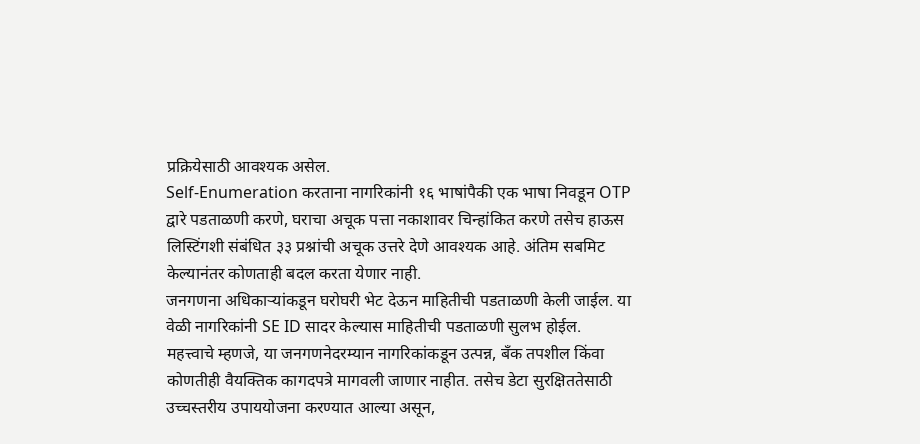प्रक्रियेसाठी आवश्यक असेल.
Self-Enumeration करताना नागरिकांनी १६ भाषांपैकी एक भाषा निवडून OTP द्वारे पडताळणी करणे, घराचा अचूक पत्ता नकाशावर चिन्हांकित करणे तसेच हाऊस लिस्टिंगशी संबंधित ३३ प्रश्नांची अचूक उत्तरे देणे आवश्यक आहे. अंतिम सबमिट केल्यानंतर कोणताही बदल करता येणार नाही.
जनगणना अधिकाऱ्यांकडून घरोघरी भेट देऊन माहितीची पडताळणी केली जाईल. या वेळी नागरिकांनी SE ID सादर केल्यास माहितीची पडताळणी सुलभ होईल.
महत्त्वाचे म्हणजे, या जनगणनेदरम्यान नागरिकांकडून उत्पन्न, बँक तपशील किंवा कोणतीही वैयक्तिक कागदपत्रे मागवली जाणार नाहीत. तसेच डेटा सुरक्षिततेसाठी उच्चस्तरीय उपाययोजना करण्यात आल्या असून,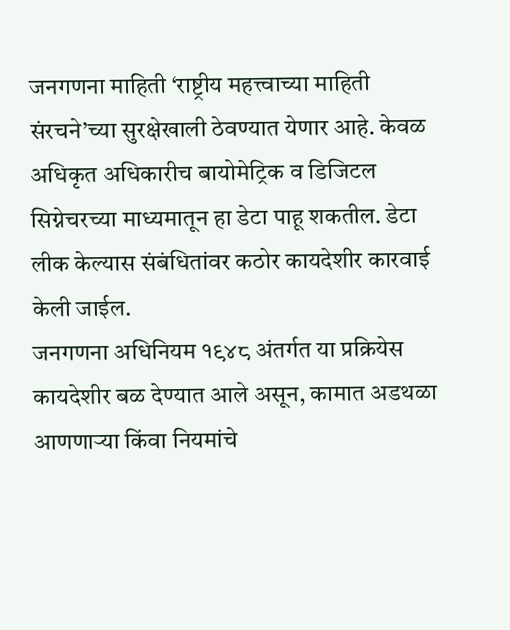जनगणना माहिती ‘राष्ट्रीय महत्त्वाच्या माहिती संरचने’च्या सुरक्षेखाली ठेवण्यात येणार आहे. केवळ अधिकृत अधिकारीच बायोमेट्रिक व डिजिटल सिग्नेचरच्या माध्यमातून हा डेटा पाहू शकतील. डेटा लीक केल्यास संबंधितांवर कठोर कायदेशीर कारवाई केली जाईल.
जनगणना अधिनियम १९४८ अंतर्गत या प्रक्रियेस कायदेशीर बळ देण्यात आले असून, कामात अडथळा आणणाऱ्या किंवा नियमांचे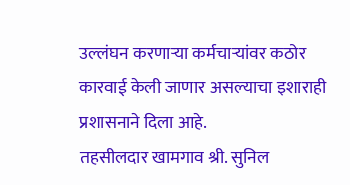उल्लंघन करणाऱ्या कर्मचाऱ्यांवर कठोर कारवाई केली जाणार असल्याचा इशाराही प्रशासनाने दिला आहे.
तहसीलदार खामगाव श्री. सुनिल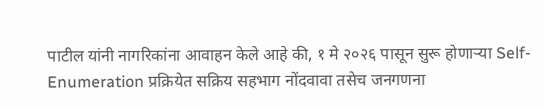पाटील यांनी नागरिकांना आवाहन केले आहे की, १ मे २०२६ पासून सुरू होणाऱ्या Self-Enumeration प्रक्रियेत सक्रिय सहभाग नोंदवावा तसेच जनगणना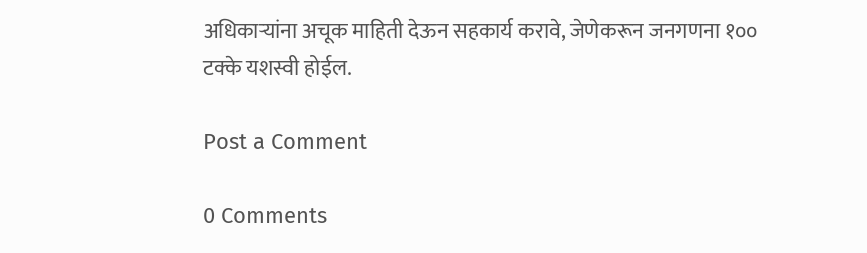अधिकाऱ्यांना अचूक माहिती देऊन सहकार्य करावे, जेणेकरून जनगणना १०० टक्के यशस्वी होईल.

Post a Comment

0 Comments